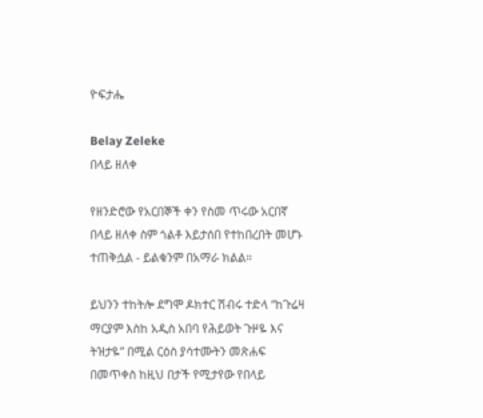ዮፍታሔ

Belay Zeleke
በላይ ዘለቀ

የዘንድሮው የአርበኞች ቀን የስመ ጥሩው አርበኛ በላይ ዘለቀ ስም ጎልቶ እይታሰበ የተከበረበት መሆኑ ተጠቅሷል - ይልቁንም በአማራ ክልል።

ይህንን ተከትሎ ደግሞ ዶክተር ሽብሩ ተድላ “ከጉሬዛ ማርያም እስከ አዲስ አበባ የሕይወት ጉዞዬ እና ትዝታዬ” በሚል ርዕስ ያሳተሙትን መጽሐፍ በመጥቀስ ከዚህ በታች የሚታየው የበላይ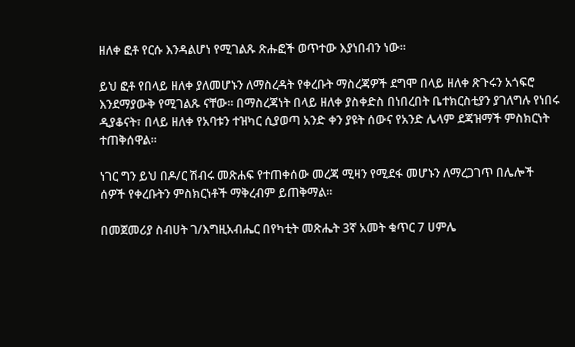ዘለቀ ፎቶ የርሱ እንዳልሆነ የሚገልጹ ጽሑፎች ወጥተው እያነበብን ነው።

ይህ ፎቶ የበላይ ዘለቀ ያለመሆኑን ለማስረዳት የቀረቡት ማስረጃዎች ደግሞ በላይ ዘለቀ ጽጉሩን አጎፍሮ እንደማያውቅ የሚገልጹ ናቸው። በማስረጃነት በላይ ዘለቀ ያስቀድስ በነበረበት ቤተክርስቲያን ያገለግሉ የነበሩ ዲያቆናት፣ በላይ ዘለቀ የአባቱን ተዝካር ሲያወጣ አንድ ቀን ያዩት ሰውና የአንድ ሌላም ደጃዝማች ምስክርነት ተጠቅሰዋል።

ነገር ግን ይህ በዶ/ር ሽብሩ መጽሐፍ የተጠቀሰው መረጃ ሚዛን የሚደፋ መሆኑን ለማረጋገጥ በሌሎች ሰዎች የቀረቡትን ምስክርነቶች ማቅረብም ይጠቅማል።

በመጀመሪያ ስብሀት ገ/እግዚአብሔር በየካቲት መጽሔት 3ኛ አመት ቁጥር 7 ሀምሌ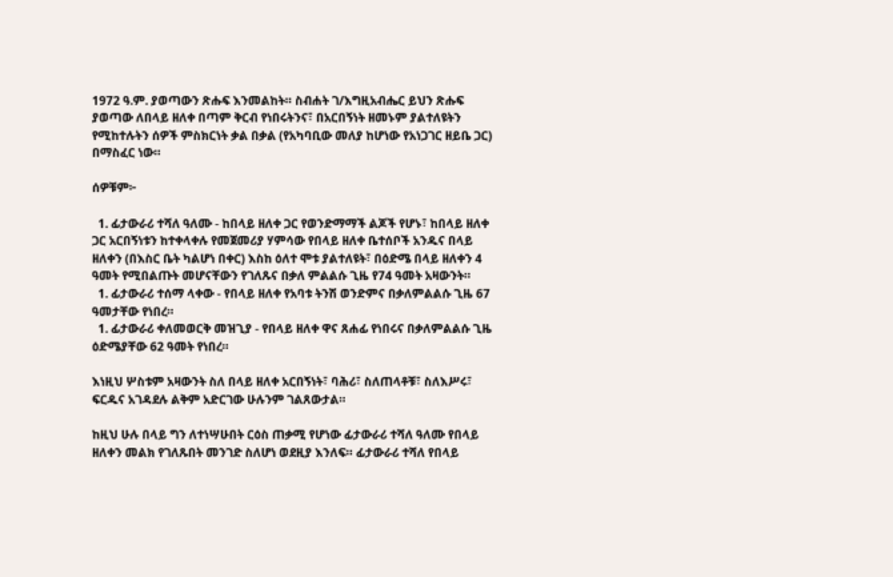1972 ዓ.ም. ያወጣውን ጽሑፍ እንመልከት። ስብሐት ገ/እግዚአብሔር ይህን ጽሑፍ ያወጣው ለበላይ ዘለቀ በጣም ቅርብ የነበሩትንና፣ በአርበኝነት ዘመኑም ያልተለዩትን የሚከተሉትን ሰዎች ምስክርነት ቃል በቃል (የአካባቢው መለያ ከሆነው የአነጋገር ዘይቤ ጋር) በማስፈር ነው።

ሰዎቹም፦

  1. ፊታውራሪ ተሻለ ዓለሙ - ከበላይ ዘለቀ ጋር የወንድማማች ልጆች የሆኑ፣ ከበላይ ዘለቀ ጋር አርበኝነቱን ከተቀላቀሉ የመጀመሪያ ሃምሳው የበላይ ዘለቀ ቤተሰቦች አንዱና በላይ ዘለቀን (በእስር ቤት ካልሆነ በቀር) እስከ ዕለተ ሞቱ ያልተለዩት፣ በዕድሜ በላይ ዘለቀን 4 ዓመት የሚበልጡት መሆናቸውን የገለጹና በቃለ ምልልሱ ጊዜ የ74 ዓመት አዛውንት።
  1. ፊታውራሪ ተሰማ ላቀው - የበላይ ዘለቀ የአባቱ ትንሽ ወንድምና በቃለምልልሱ ጊዜ 67 ዓመታቸው የነበረ።
  1. ፊታውራሪ ቀለመወርቅ መዝጊያ - የበላይ ዘለቀ ዋና ጸሐፊ የነበሩና በቃለምልልሱ ጊዜ ዕድሜያቸው 62 ዓመት የነበረ።

እነዚህ ሦስቱም አዛውንት ስለ በላይ ዘለቀ አርበኝነት፣ ባሕሪ፣ ስለጠላቶቹ፣ ስለእሥሩ፣ ፍርዱና አገዳደሉ ልቅም አድርገው ሁሉንም ገልጸውታል።

ከዚህ ሁሉ በላይ ግን ለተነሣሁበት ርዕስ ጠቃሚ የሆነው ፊታውራሪ ተሻለ ዓለሙ የበላይ ዘለቀን መልክ የገለጹበት መንገድ ስለሆነ ወደዚያ እንለፍ። ፊታውራሪ ተሻለ የበላይ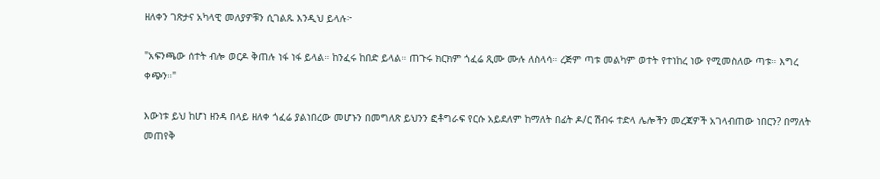ዘለቀን ገጽታና አካላዊ መለያዎቹን ሲገልጹ እንዲህ ይላሉ፦

"አፍንጫው ሰተት ብሎ ወርዶ ቅጠሉ ነፋ ነፋ ይላል። ከንፈሩ ከበድ ይላል። ጠጉሩ ክርክም ጎፈሬ ጺሙ ሙሉ ለስላሳ። ረጅም ጣቱ መልካም ወተት የተነከረ ነው የሚመስለው ጣቱ። እግረ ቀጭን።"

እውነቱ ይህ ከሆነ ዘንዳ በላይ ዘለቀ ጎፈሬ ያልነበረው መሆኑን በመግለጽ ይህንን ፎቶግራፍ የርሱ አይደለም ከማለት በፊት ዶ/ር ሽብሩ ተድላ ሌሎችን መረጃዎች አገላብጠው ነበርን? በማለት መጠየቅ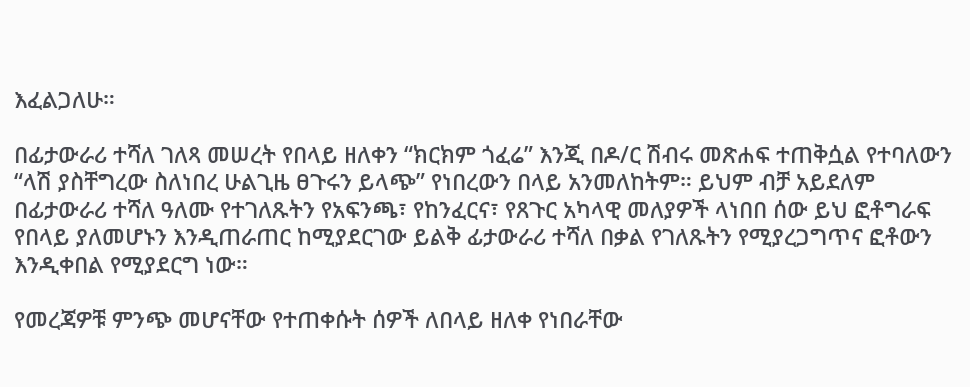እፈልጋለሁ።

በፊታውራሪ ተሻለ ገለጻ መሠረት የበላይ ዘለቀን “ክርክም ጎፈሬ” እንጂ በዶ/ር ሽብሩ መጽሐፍ ተጠቅሷል የተባለውን “ላሽ ያስቸግረው ስለነበረ ሁልጊዜ ፀጉሩን ይላጭ” የነበረውን በላይ አንመለከትም። ይህም ብቻ አይደለም በፊታውራሪ ተሻለ ዓለሙ የተገለጹትን የአፍንጫ፣ የከንፈርና፣ የጸጉር አካላዊ መለያዎች ላነበበ ሰው ይህ ፎቶግራፍ የበላይ ያለመሆኑን እንዲጠራጠር ከሚያደርገው ይልቅ ፊታውራሪ ተሻለ በቃል የገለጹትን የሚያረጋግጥና ፎቶውን እንዲቀበል የሚያደርግ ነው።

የመረጃዎቹ ምንጭ መሆናቸው የተጠቀሱት ሰዎች ለበላይ ዘለቀ የነበራቸው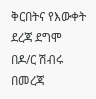ቅርበትና የእውቀት ደረጃ ደግሞ በዶ/ር ሽብሩ በመረጃ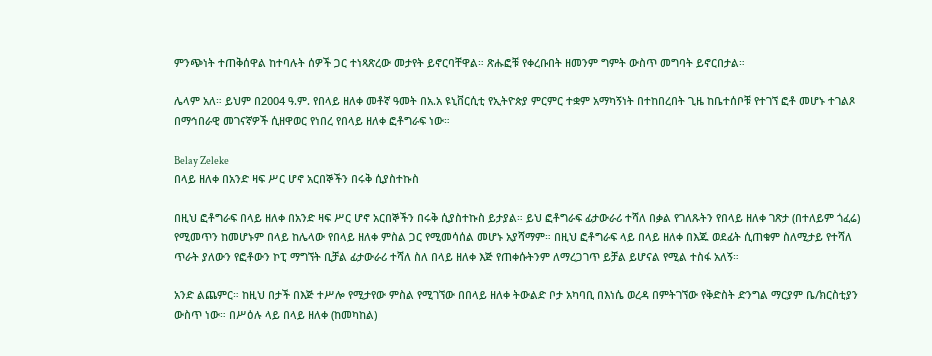ምንጭነት ተጠቅሰዋል ከተባሉት ሰዎች ጋር ተነጻጽረው መታየት ይኖርባቸዋል። ጽሑፎቹ የቀረቡበት ዘመንም ግምት ውስጥ መግባት ይኖርበታል።

ሌላም አለ። ይህም በ2004 ዓ.ም. የበላይ ዘለቀ መቶኛ ዓመት በአ.አ ዩኒቨርሲቲ የኢትዮጵያ ምርምር ተቋም አማካኝነት በተከበረበት ጊዜ ከቤተሰቦቹ የተገኘ ፎቶ መሆኑ ተገልጾ በማኅበራዊ መገናኛዎች ሲዘዋወር የነበረ የበላይ ዘለቀ ፎቶግራፍ ነው።

Belay Zeleke
በላይ ዘለቀ በአንድ ዛፍ ሥር ሆኖ አርበኞችን በሩቅ ሲያስተኩስ

በዚህ ፎቶግራፍ በላይ ዘለቀ በአንድ ዛፍ ሥር ሆኖ አርበኞችን በሩቅ ሲያስተኩስ ይታያል። ይህ ፎቶግራፍ ፊታውራሪ ተሻለ በቃል የገለጹትን የበላይ ዘለቀ ገጽታ (በተለይም ጎፈሬ) የሚመጥን ከመሆኑም በላይ ከሌላው የበላይ ዘለቀ ምስል ጋር የሚመሳሰል መሆኑ አያሻማም። በዚህ ፎቶግራፍ ላይ በላይ ዘለቀ በእጁ ወደፊት ሲጠቁም ስለሚታይ የተሻለ ጥራት ያለውን የፎቶውን ኮፒ ማግኘት ቢቻል ፊታውራሪ ተሻለ ስለ በላይ ዘለቀ እጅ የጠቀሱትንም ለማረጋገጥ ይቻል ይሆናል የሚል ተስፋ አለኝ።

አንድ ልጨምር። ከዚህ በታች በእጅ ተሥሎ የሚታየው ምስል የሚገኘው በበላይ ዘለቀ ትውልድ ቦታ አካባቢ በእነሴ ወረዳ በምትገኘው የቅድስት ድንግል ማርያም ቤ/ክርስቲያን ውስጥ ነው። በሥዕሉ ላይ በላይ ዘለቀ (ከመካከል)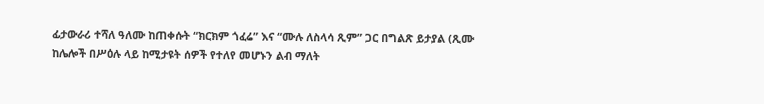ፊታውራሪ ተሻለ ዓለሙ ከጠቀሱት “ክርክም ጎፈሬ” እና “ሙሉ ለስላሳ ጺም” ጋር በግልጽ ይታያል (ጺሙ ከሌሎች በሥዕሉ ላይ ከሚታዩት ሰዎች የተለየ መሆኑን ልብ ማለት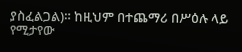ያስፈልጋል)። ከዚህም በተጨማሪ በሥዕሉ ላይ የሚታየው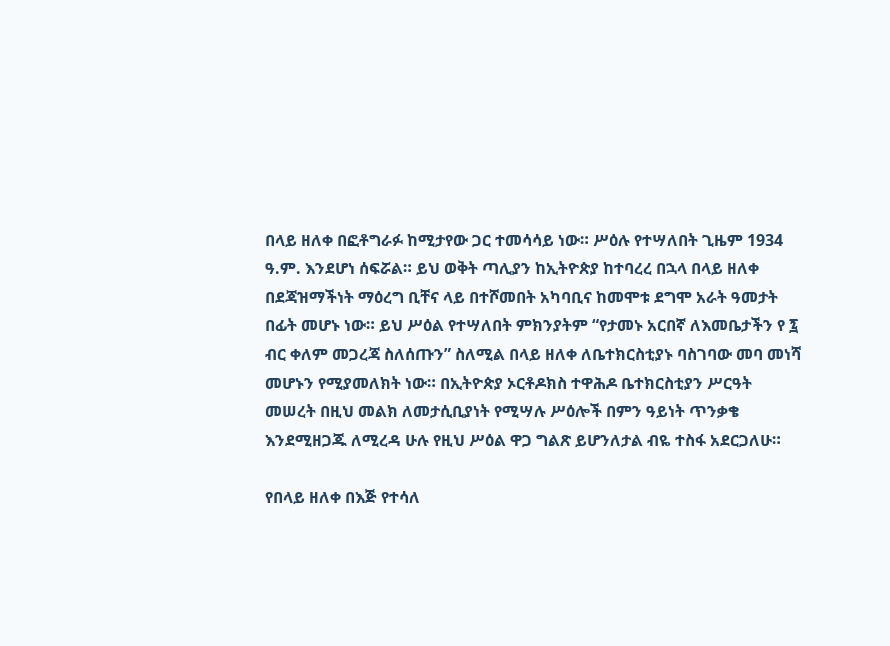በላይ ዘለቀ በፎቶግራፉ ከሚታየው ጋር ተመሳሳይ ነው። ሥዕሉ የተሣለበት ጊዜም 1934 ዓ.ም. እንደሆነ ሰፍሯል። ይህ ወቅት ጣሊያን ከኢትዮጵያ ከተባረረ በኋላ በላይ ዘለቀ በደጃዝማችነት ማዕረግ ቢቸና ላይ በተሾመበት አካባቢና ከመሞቱ ደግሞ አራት ዓመታት በፊት መሆኑ ነው። ይህ ሥዕል የተሣለበት ምክንያትም “የታመኑ አርበኛ ለእመቤታችን የ ፯ ብር ቀለም መጋረጃ ስለሰጡን” ስለሚል በላይ ዘለቀ ለቤተክርስቲያኑ ባስገባው መባ መነሻ መሆኑን የሚያመለክት ነው። በኢትዮጵያ ኦርቶዶክስ ተዋሕዶ ቤተክርስቲያን ሥርዓት መሠረት በዚህ መልክ ለመታሲቢያነት የሚሣሉ ሥዕሎች በምን ዓይነት ጥንቃቄ እንደሚዘጋጁ ለሚረዳ ሁሉ የዚህ ሥዕል ዋጋ ግልጽ ይሆንለታል ብዬ ተስፋ አደርጋለሁ።

የበላይ ዘለቀ በእጅ የተሳለ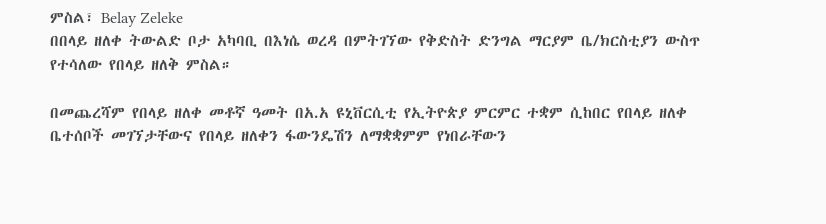ምስል፣ Belay Zeleke
በበላይ ዘለቀ ትውልድ ቦታ አካባቢ በእነሴ ወረዳ በምትገኘው የቅድስት ድንግል ማርያም ቤ/ክርስቲያን ውስጥ የተሳለው የበላይ ዘለቅ ምስል።

በመጨረሻም የበላይ ዘለቀ መቶኛ ዓመት በአ.አ ዩኒቨርሲቲ የኢትዮጵያ ምርምር ተቋም ሲከበር የበላይ ዘለቀ ቤተሰቦች መገኘታቸውና የበላይ ዘለቀን ፋውንዴሽን ለማቋቋምም የነበራቸውን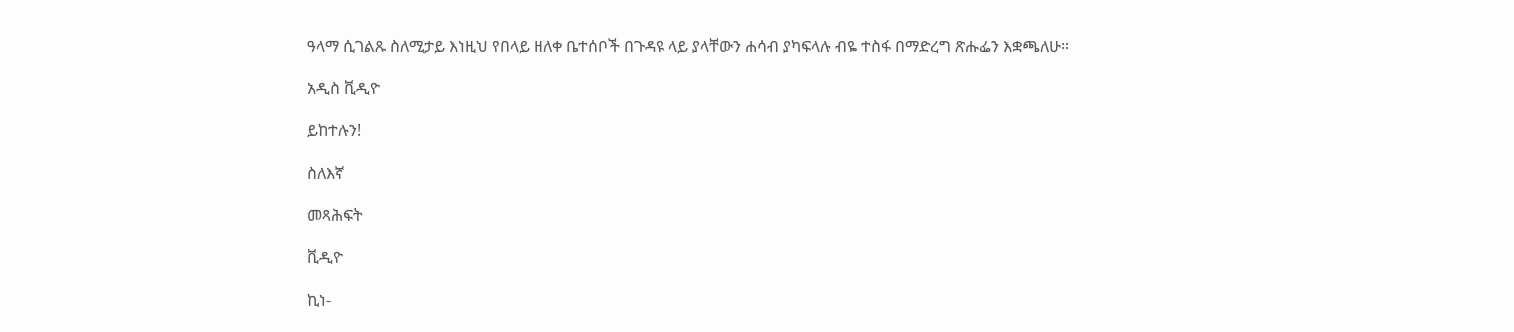ዓላማ ሲገልጹ ስለሚታይ እነዚህ የበላይ ዘለቀ ቤተሰቦች በጉዳዩ ላይ ያላቸውን ሐሳብ ያካፍላሉ ብዬ ተስፋ በማድረግ ጽሑፌን እቋጫለሁ።

አዲስ ቪዲዮ

ይከተሉን!

ስለእኛ

መጻሕፍት

ቪዲዮ

ኪነ-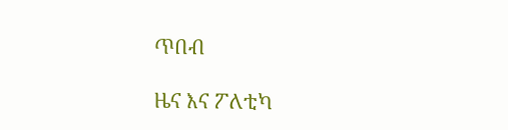ጥበብ

ዜና እና ፖለቲካ